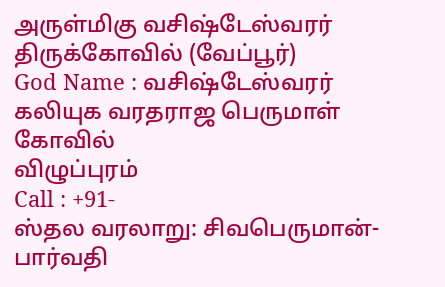அருள்மிகு வசிஷ்டேஸ்வரர் திருக்கோவில் (வேப்பூர்)
God Name : வசிஷ்டேஸ்வரர்
கலியுக வரதராஜ பெருமாள் கோவில்
விழுப்புரம்
Call : +91-
ஸ்தல வரலாறு: சிவபெருமான்-பார்வதி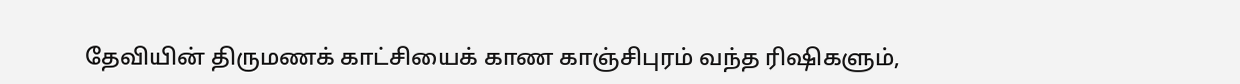தேவியின் திருமணக் காட்சியைக் காண காஞ்சிபுரம் வந்த ரிஷிகளும்,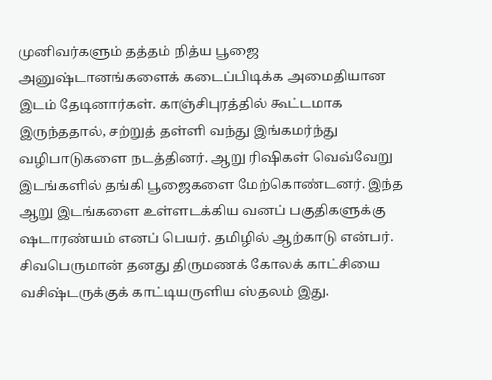முனிவர்களும் தத்தம் நித்ய பூஜை அனுஷ்டானங்களைக் கடைப்பிடிக்க அமைதியான இடம் தேடினார்கள். காஞ்சிபுரத்தில் கூட்டமாக இருந்ததால், சற்றுத் தள்ளி வந்து இங்கமர்ந்து வழிபாடுகளை நடத்தினர். ஆறு ரிஷிகள் வெவ்வேறு இடங்களில் தங்கி பூஜைகளை மேற்கொண்டனர். இந்த ஆறு இடங்களை உள்ளடக்கிய வனப் பகுதிகளுக்கு ஷடாரண்யம் எனப் பெயர். தமிழில் ஆற்காடு என்பர். சிவபெருமான் தனது திருமணக் கோலக் காட்சியை வசிஷ்டருக்குக் காட்டியருளிய ஸ்தலம் இது.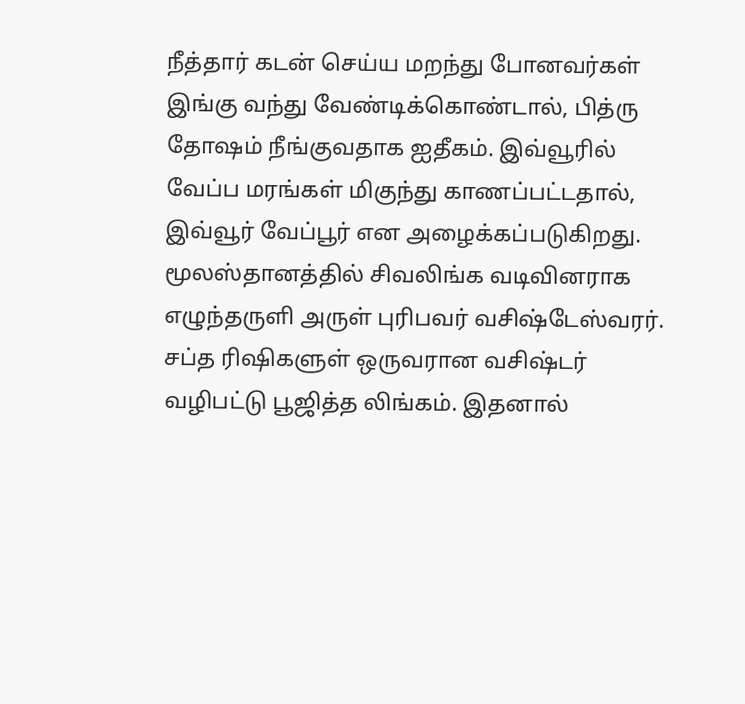நீத்தார் கடன் செய்ய மறந்து போனவர்கள் இங்கு வந்து வேண்டிக்கொண்டால், பித்ரு தோஷம் நீங்குவதாக ஐதீகம். இவ்வூரில் வேப்ப மரங்கள் மிகுந்து காணப்பட்டதால், இவ்வூர் வேப்பூர் என அழைக்கப்படுகிறது.
மூலஸ்தானத்தில் சிவலிங்க வடிவினராக எழுந்தருளி அருள் புரிபவர் வசிஷ்டேஸ்வரர். சப்த ரிஷிகளுள் ஒருவரான வசிஷ்டர் வழிபட்டு பூஜித்த லிங்கம். இதனால்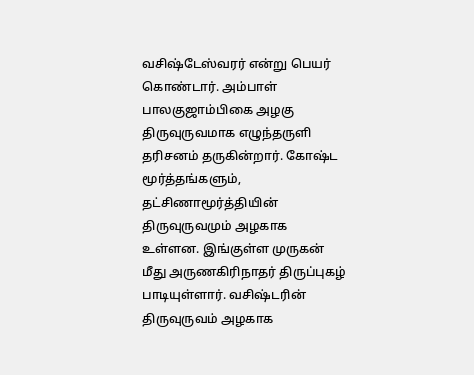வசிஷ்டேஸ்வரர் என்று பெயர் கொண்டார். அம்பாள் பாலகுஜாம்பிகை அழகு திருவுருவமாக எழுந்தருளி தரிசனம் தருகின்றார். கோஷ்ட மூர்த்தங்களும், தட்சிணாமூர்த்தியின் திருவுருவமும் அழகாக உள்ளன. இங்குள்ள முருகன் மீது அருணகிரிநாதர் திருப்புகழ் பாடியுள்ளார். வசிஷ்டரின் திருவுருவம் அழகாக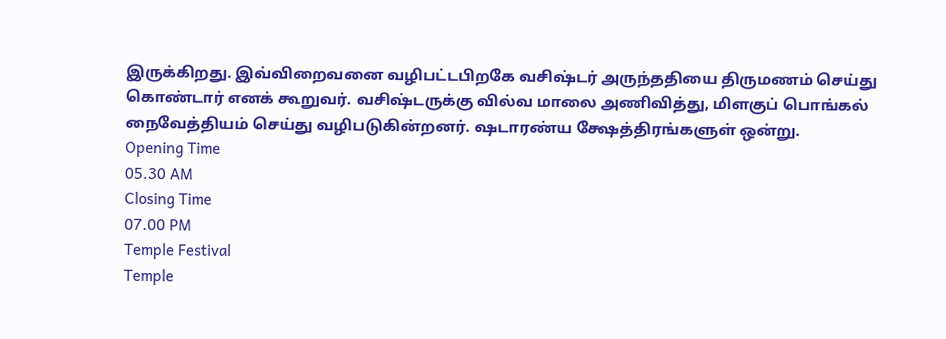இருக்கிறது. இவ்விறைவனை வழிபட்டபிறகே வசிஷ்டர் அருந்ததியை திருமணம் செய்து கொண்டார் எனக் கூறுவர். வசிஷ்டருக்கு வில்வ மாலை அணிவித்து, மிளகுப் பொங்கல் நைவேத்தியம் செய்து வழிபடுகின்றனர். ஷடாரண்ய க்ஷேத்திரங்களுள் ஒன்று.
Opening Time
05.30 AM
Closing Time
07.00 PM
Temple Festival
Temple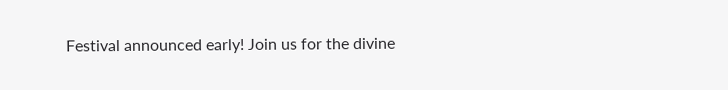Festival announced early! Join us for the divine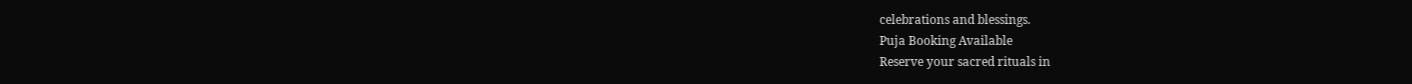celebrations and blessings.
Puja Booking Available
Reserve your sacred rituals in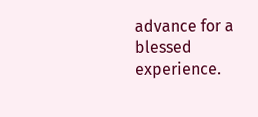advance for a blessed experience.